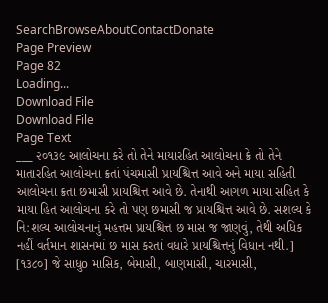SearchBrowseAboutContactDonate
Page Preview
Page 82
Loading...
Download File
Download File
Page Text
___ ૨૦૧૩૯ આલોચના કરે તો તેને માયારહિત આલોચના ક્રે તો તેને માતારહિત આલોચના ક્રતાં પંચમાસી પ્રાયશ્ચિત્ત આવે અને માયા સહિતી આલોચના ક્રતા છમાસી પ્રાયશ્ચિત્ત આવે છે. તેનાથી આગળ માયા સહિત કે માયા હિત આલોચના કરે તો પણ છમાસી જ પ્રાયશ્ચિત્ત આવે છે. સશલ્ય કે નિ:શલ્ય આલોચનાનું મહત્તમ પ્રાયશ્ચિત્ત છ માસ જ જાણવું, તેથી અધિક નહીં વર્તમાન શાસનમાં છ માસ કરતાં વધારે પ્રાયશ્ચિત્તનું વિધાન નથી.] [૧૩૮૦] જે સાધુo માસિક, બેમાસી, બાણમાસી, ચારમાસી,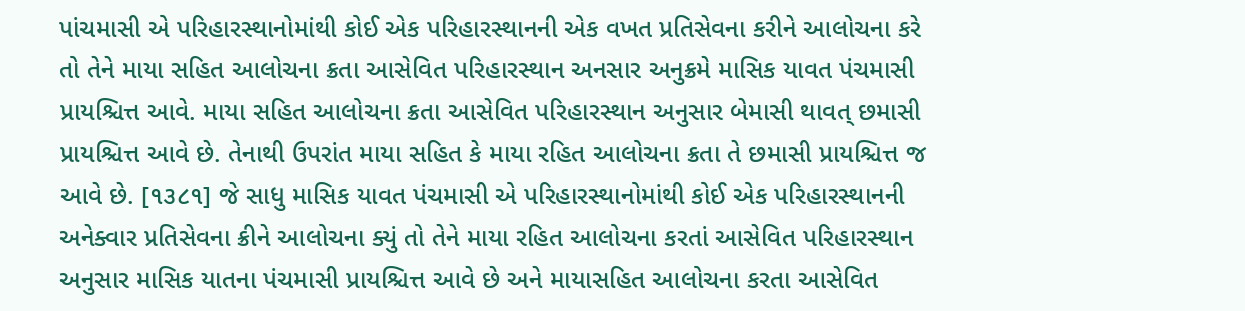પાંચમાસી એ પરિહારસ્થાનોમાંથી કોઈ એક પરિહારસ્થાનની એક વખત પ્રતિસેવના કરીને આલોચના કરે તો તેને માયા સહિત આલોચના ક્રતા આસેવિત પરિહારસ્થાન અનસાર અનુક્રમે માસિક યાવત પંચમાસી પ્રાયશ્ચિત્ત આવે. માયા સહિત આલોચના ક્રતા આસેવિત પરિહારસ્થાન અનુસાર બેમાસી થાવત્ છમાસી પ્રાયશ્ચિત્ત આવે છે. તેનાથી ઉપરાંત માયા સહિત કે માયા રહિત આલોચના ક્રતા તે છમાસી પ્રાયશ્ચિત્ત જ આવે છે. [૧૩૮૧] જે સાધુ માસિક યાવત પંચમાસી એ પરિહારસ્થાનોમાંથી કોઈ એક પરિહારસ્થાનની અનેક્વાર પ્રતિસેવના ક્રીને આલોચના ક્યું તો તેને માયા રહિત આલોચના કરતાં આસેવિત પરિહારસ્થાન અનુસાર માસિક યાતના પંચમાસી પ્રાયશ્ચિત્ત આવે છે અને માયાસહિત આલોચના કરતા આસેવિત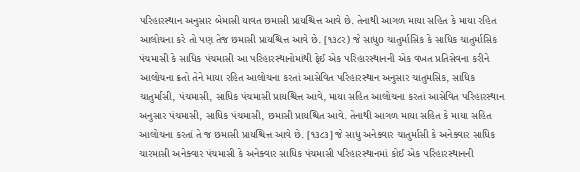પરિહારસ્થાન અનુસાર બેમાસી યાવત છમાસી પ્રાયશ્ચિત્ત આવે છે. તેનાથી આગળ માયા સહિત કે માયા રહિત આલોચના કરે તો પણ તેજ છમાસી પ્રાયશ્ચિત્ત આવે છે. [૧૩૮ર) જે સાધુo ચાતુર્માસિક કે સાધિક ચાતુર્માસિક પંચમાસી કે સાધિક પંચમાસી આ પરિહારસ્થાનોમાંથી ફેઈ એક પરિહારસ્થાનની એક વખત પ્રતિસેવના કરીને આલોચના ક્રતો તેને માયા રહિત આલોચના કરતાં આસેવિત પરિહારસ્થાન અનુસાર ચાતુમસિક, સાધિક ચાતુર્માસી, પંચમાસી, સાધિક પંચમાસી પ્રાયશ્ચિત્ત આવે, માયા સહિત આલોચના કરતાં આસેવિત પરિહારસ્થાન અનુસાર પંચમાસી, સાધિક પંચમાસી, છમાસી પ્રાયશ્ચિત આવે. તેનાથી આગળ માયા સહિત કે માયા સહિત આલોચના કરતાં તે જ છમાસી પ્રાયશ્ચિત્ત આવે છે. [૧૩૮૩] જે સાધુ અનેક્વાર ચાતુર્માસી કે અનેક્વાર સાધિક ચારમાસી અનેક્વાર પંચમાસી કે અનેક્વાર સાધિક પંચમાસી પરિહારસ્થાનમાં કોઈ એક પરિહારસ્થાનની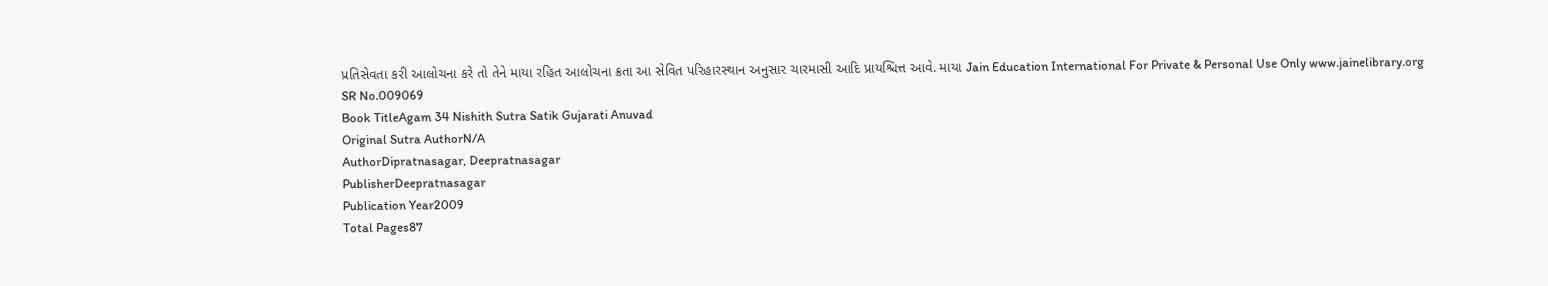પ્રતિસેવતા કરી આલોચના કરે તો તેને માયા રહિત આલોચના ક્રતા આ સેવિત પરિહારસ્થાન અનુસાર ચારમાસી આદિ પ્રાયશ્ચિત્ત આવે. માયા Jain Education International For Private & Personal Use Only www.jainelibrary.org
SR No.009069
Book TitleAgam 34 Nishith Sutra Satik Gujarati Anuvad
Original Sutra AuthorN/A
AuthorDipratnasagar, Deepratnasagar
PublisherDeepratnasagar
Publication Year2009
Total Pages87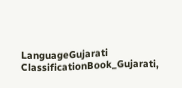LanguageGujarati
ClassificationBook_Gujarati,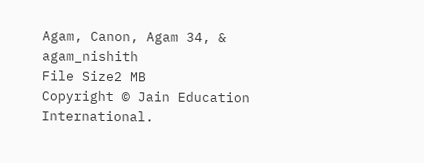Agam, Canon, Agam 34, & agam_nishith
File Size2 MB
Copyright © Jain Education International.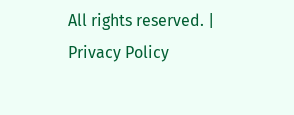All rights reserved. | Privacy Policy